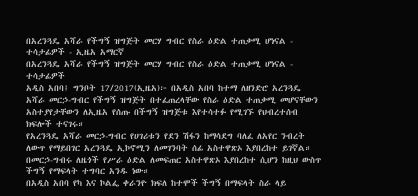በአረንጓዴ አሻራ የችግኝ ዝግጅት መርሃ ግብር የስራ ዕድል ተጠቃሚ ሆነናል - ተሳታፊዎች - ኢዜአ አማርኛ
በአረንጓዴ አሻራ የችግኝ ዝግጅት መርሃ ግብር የስራ ዕድል ተጠቃሚ ሆነናል - ተሳታፊዎች
አዲስ አበባ፤ ግንቦት 17/2017(ኢዜአ)፦ በአዲስ አበባ ከተማ ለዘንድሮ አረንጓዴ አሻራ መርኃ-ግብር የችግኝ ዝግጅት በተፈጠረላቸው የስራ ዕድል ተጠቃሚ መሆናቸውን አስተያየታቸውን ለኢዜአ የሰጡ በችግኝ ዝግጅቱ እየተሳተፉ የሚገኙ የህብረተሰብ ክፍሎች ተናገሩ።
የአረንጓዴ አሻራ መርኃ-ግብር የሀገሪቱን የደን ሽፋን ከማሳደግ ባለፈ ለአየር ንብረት ለውጥ የማይበገር አረንጓዴ ኢኮኖሚን ለመገንባት ሰፊ አስተዋጽኦ እያበረከተ ይገኛል።
በመርኃ-ግብሩ ለዜጎች የሥራ ዕድል ለመፍጠር አስተዋጽኦ እያበረከተ ሲሆን ከዚህ ውስጥ ችግኝ የማፍላት ተግባር አንዱ ነው።
በአዲስ አበባ የካ እና ኮልፌ ቀራንዮ ክፍለ ከተሞች ችግኝ በማፍላት ስራ ላይ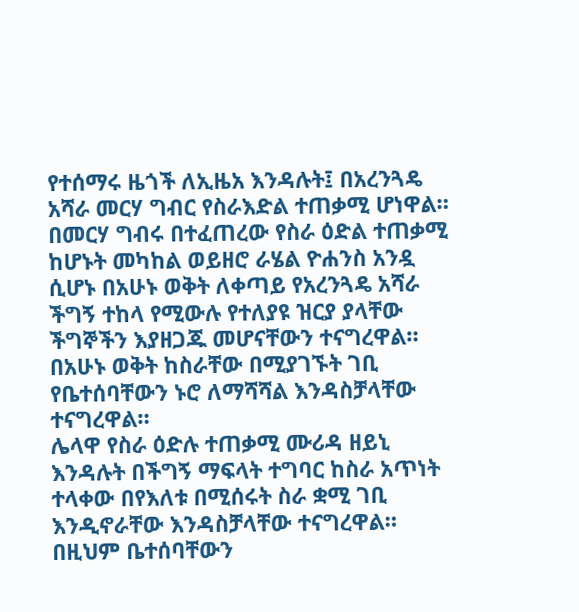የተሰማሩ ዜጎች ለኢዜአ እንዳሉት፤ በአረንጓዴ አሻራ መርሃ ግብር የስራእድል ተጠቃሚ ሆነዋል።
በመርሃ ግብሩ በተፈጠረው የስራ ዕድል ተጠቃሚ ከሆኑት መካከል ወይዘሮ ራሄል ዮሐንስ አንዷ ሲሆኑ በአሁኑ ወቅት ለቀጣይ የአረንጓዴ አሻራ ችግኝ ተከላ የሚውሉ የተለያዩ ዝርያ ያላቸው ችግኞችን እያዘጋጁ መሆናቸውን ተናግረዋል።
በአሁኑ ወቅት ከስራቸው በሚያገኙት ገቢ የቤተሰባቸውን ኑሮ ለማሻሻል እንዳስቻላቸው ተናግረዋል።
ሌላዋ የስራ ዕድሉ ተጠቃሚ ሙሪዳ ዘይኒ እንዳሉት በችግኝ ማፍላት ተግባር ከስራ አጥነት ተላቀው በየእለቱ በሚሰሩት ስራ ቋሚ ገቢ እንዲኖራቸው እንዳስቻላቸው ተናግረዋል።
በዚህም ቤተሰባቸውን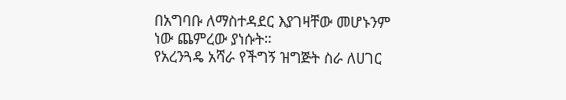በአግባቡ ለማስተዳደር እያገዛቸው መሆኑንም ነው ጨምረው ያነሱት።
የአረንጓዴ አሻራ የችግኝ ዝግጅት ስራ ለሀገር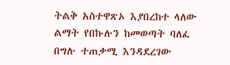ትልቅ አስተዋጽኦ እያበረከተ ላለው ልማት የበኩሉን ከመወጣት ባለፈ በግሉ ተጠቃሚ እንዳደረገው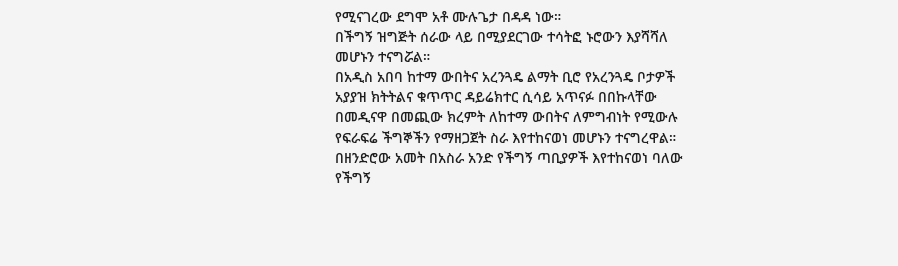የሚናገረው ደግሞ አቶ ሙሉጌታ በዳዳ ነው።
በችግኝ ዝግጅት ሰራው ላይ በሚያደርገው ተሳትፎ ኑሮውን እያሻሻለ መሆኑን ተናግሯል።
በአዲስ አበባ ከተማ ውበትና አረንጓዴ ልማት ቢሮ የአረንጓዴ ቦታዎች አያያዝ ክትትልና ቁጥጥር ዳይሬክተር ሲሳይ አጥናፉ በበኩላቸው በመዲናዋ በመጪው ክረምት ለከተማ ውበትና ለምግብነት የሚውሉ የፍራፍሬ ችግኞችን የማዘጋጀት ስራ እየተከናወነ መሆኑን ተናግረዋል።
በዘንድሮው አመት በአስራ አንድ የችግኝ ጣቢያዎች እየተከናወነ ባለው የችግኝ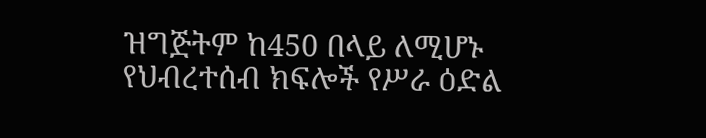ዝግጅትም ከ450 በላይ ለሚሆኑ የህብረተሰብ ክፍሎች የሥራ ዕድል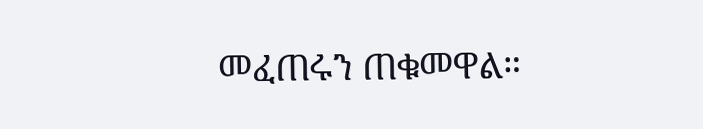መፈጠሩን ጠቁመዋል።